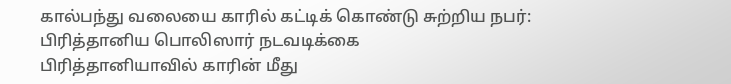கால்பந்து வலையை காரில் கட்டிக் கொண்டு சுற்றிய நபர்: பிரித்தானிய பொலிஸார் நடவடிக்கை
பிரித்தானியாவில் காரின் மீது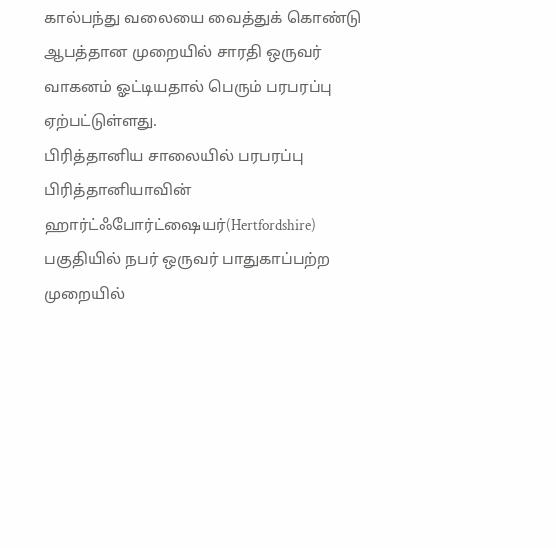கால்பந்து வலையை வைத்துக் கொண்டு ஆபத்தான முறையில் சாரதி ஒருவர் வாகனம் ஓட்டியதால் பெரும் பரபரப்பு ஏற்பட்டுள்ளது.
பிரித்தானிய சாலையில் பரபரப்பு
பிரித்தானியாவின் ஹார்ட்ஃபோர்ட்ஷையர்(Hertfordshire) பகுதியில் நபர் ஒருவர் பாதுகாப்பற்ற முறையில்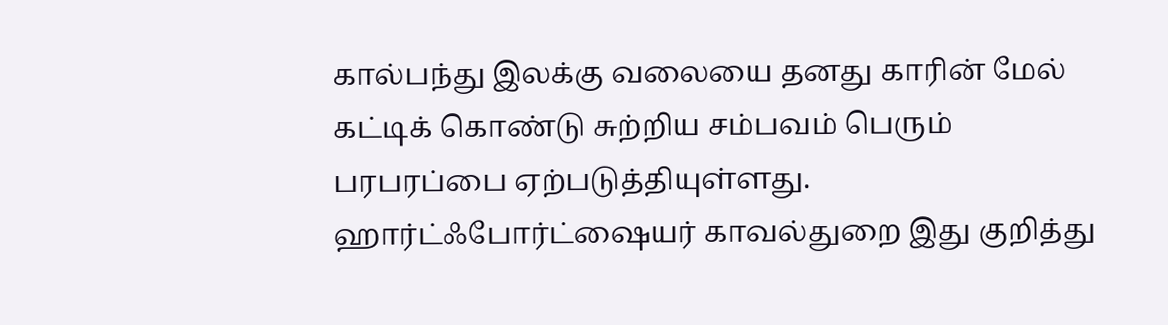கால்பந்து இலக்கு வலையை தனது காரின் மேல் கட்டிக் கொண்டு சுற்றிய சம்பவம் பெரும் பரபரப்பை ஏற்படுத்தியுள்ளது.
ஹார்ட்ஃபோர்ட்ஷையர் காவல்துறை இது குறித்து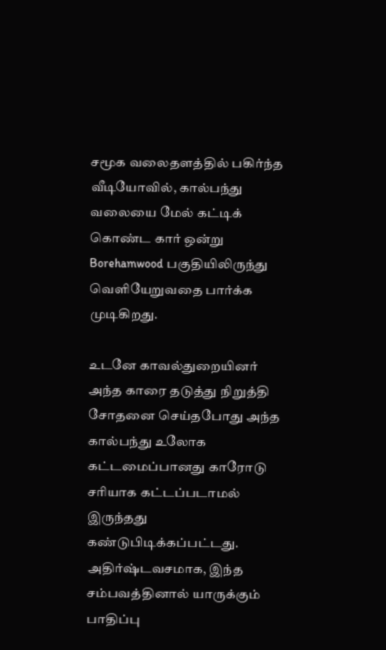சமூக வலைதளத்தில் பகிர்ந்த வீடியோவில், கால்பந்து வலையை மேல் கட்டிக் கொண்ட கார் ஒன்று Borehamwood பகுதியிலிருந்து வெளியேறுவதை பார்க்க முடிகிறது.

உடனே காவல்துறையினர் அந்த காரை தடுத்து நிறுத்தி சோதனை செய்தபோது அந்த கால்பந்து உலோக கட்டமைப்பானது காரோடு சரியாக கட்டப்படாமல் இருந்தது கண்டுபிடிக்கப்பட்டது.
அதிர்ஷ்டவசமாக, இந்த சம்பவத்தினால் யாருக்கும் பாதிப்பு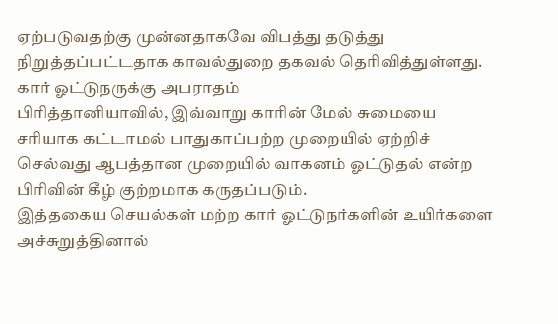ஏற்படுவதற்கு முன்னதாகவே விபத்து தடுத்து நிறுத்தப்பட்டதாக காவல்துறை தகவல் தெரிவித்துள்ளது.
கார் ஓட்டுநருக்கு அபராதம்
பிரித்தானியாவில், இவ்வாறு காரின் மேல் சுமையை சரியாக கட்டாமல் பாதுகாப்பற்ற முறையில் ஏற்றிச் செல்வது ஆபத்தான முறையில் வாகனம் ஓட்டுதல் என்ற பிரிவின் கீழ் குற்றமாக கருதப்படும்.
இத்தகைய செயல்கள் மற்ற கார் ஓட்டுநர்களின் உயிர்களை அச்சுறுத்தினால்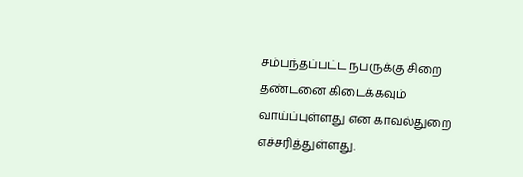சம்பந்தப்பட்ட நபருக்கு சிறை தண்டனை கிடைக்கவும் வாய்ப்புள்ளது என காவல்துறை எச்சரித்துள்ளது.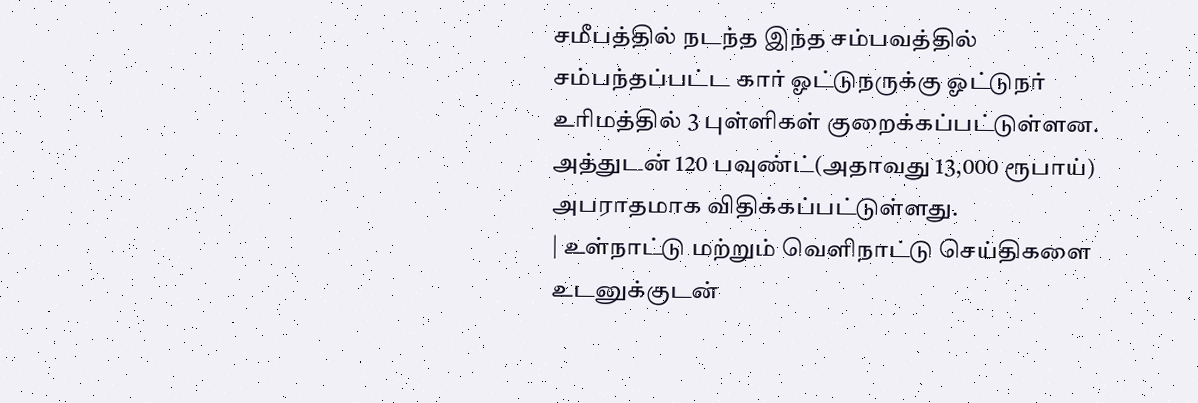சமீபத்தில் நடந்த இந்த சம்பவத்தில் சம்பந்தப்பட்ட கார் ஓட்டுநருக்கு ஓட்டுநர் உரிமத்தில் 3 புள்ளிகள் குறைக்கப்பட்டுள்ளன.
அத்துடன் 120 பவுண்ட்(அதாவது 13,000 ரூபாய்) அபராதமாக விதிக்கப்பட்டுள்ளது.
| உள்நாட்டு மற்றும் வெளிநாட்டு செய்திகளை உடனுக்குடன்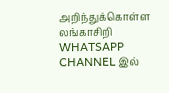அறிந்துக்கொள்ள லங்காசிறி WHATSAPP CHANNEL இல்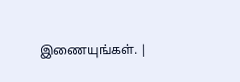இணையுங்கள். |